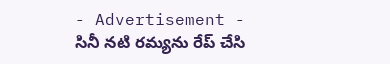- Advertisement -
సినీ నటి రమ్యను రేప్ చేసి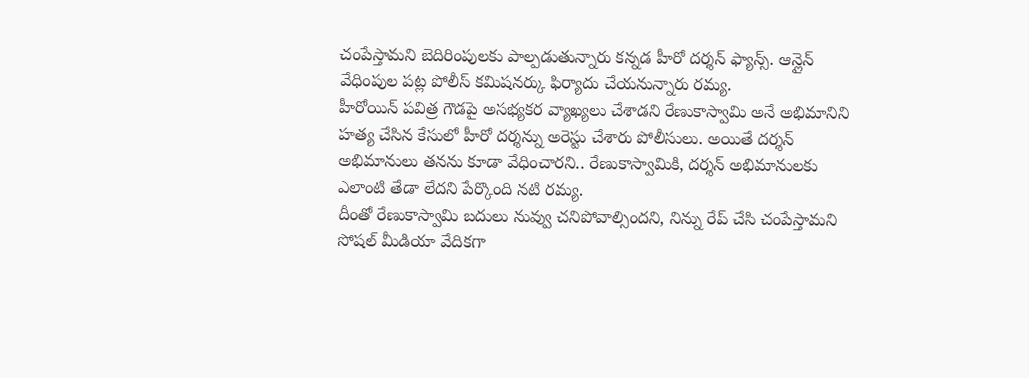చంపేస్తామని బెదిరింపులకు పాల్పడుతున్నారు కన్నడ హీరో దర్శన్ ఫ్యాన్స్. ఆన్లైన్ వేధింపుల పట్ల పోలీస్ కమిషనర్కు ఫిర్యాదు చేయనున్నారు రమ్య.
హీరోయిన్ పవిత్ర గౌడపై అసభ్యకర వ్యాఖ్యలు చేశాడని రేణుకాస్వామి అనే అభిమానిని హత్య చేసిన కేసులో హీరో దర్శన్ను అరెస్టు చేశారు పోలీసులు. అయితే దర్శన్ అభిమానులు తనను కూడా వేధించారని.. రేణుకాస్వామికి, దర్శన్ అభిమానులకు ఎలాంటి తేడా లేదని పేర్కొంది నటి రమ్య.
దీంతో రేణుకాస్వామి బదులు నువ్వు చనిపోవాల్సిందని, నిన్ను రేప్ చేసి చంపేస్తామని సోషల్ మీడియా వేదికగా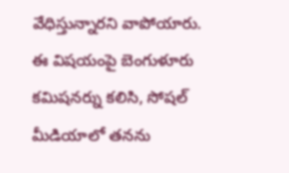వేధిస్తున్నారని వాపోయారు. ఈ విషయంపై బెంగుళూరు కమిషనర్ను కలిసి, సోషల్ మీడియాలో తనను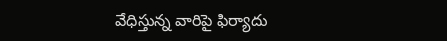వేధిస్తున్న వారిపై ఫిర్యాదు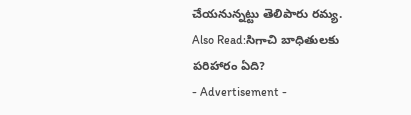చేయనున్నట్టు తెలిపారు రమ్య.
Also Read:సిగాచి బాధితులకు పరిహారం ఏది?
- Advertisement -